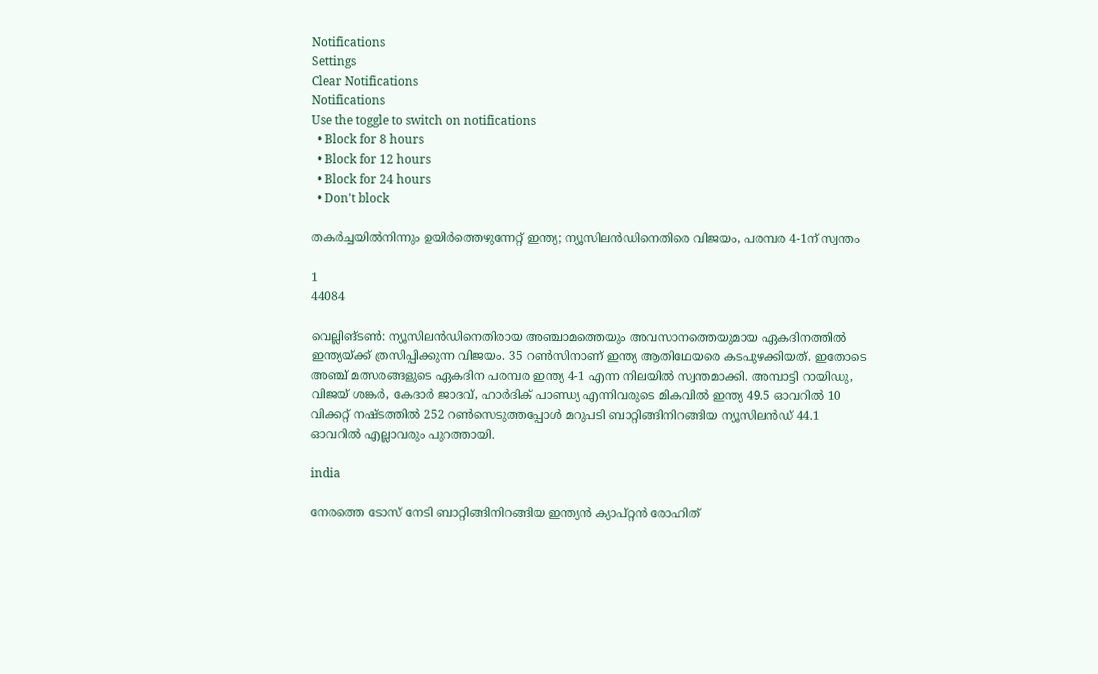Notifications
Settings
Clear Notifications
Notifications
Use the toggle to switch on notifications
  • Block for 8 hours
  • Block for 12 hours
  • Block for 24 hours
  • Don't block

തകര്‍ച്ചയില്‍നിന്നും ഉയിര്‍ത്തെഴുന്നേറ്റ് ഇന്ത്യ; ന്യൂസിലന്‍ഡിനെതിരെ വിജയം, പരമ്പര 4-1ന് സ്വന്തം

1
44084

വെല്ലിങ്ടണ്‍: ന്യൂസിലന്‍ഡിനെതിരായ അഞ്ചാമത്തെയും അവസാനത്തെയുമായ ഏകദിനത്തില്‍ ഇന്ത്യയ്ക്ക് ത്രസിപ്പിക്കുന്ന വിജയം. 35 റണ്‍സിനാണ് ഇന്ത്യ ആതിഥേയരെ കടപുഴക്കിയത്. ഇതോടെ അഞ്ച് മത്സരങ്ങളുടെ ഏകദിന പരമ്പര ഇന്ത്യ 4-1 എന്ന നിലയില്‍ സ്വന്തമാക്കി. അമ്പാട്ടി റായിഡു, വിജയ് ശങ്കര്‍, കേദാര്‍ ജാദവ്, ഹാര്‍ദിക് പാണ്ഡ്യ എന്നിവരുടെ മികവില്‍ ഇന്ത്യ 49.5 ഓവറില്‍ 10 വിക്കറ്റ് നഷ്ടത്തില്‍ 252 റണ്‍സെടുത്തപ്പോള്‍ മറുപടി ബാറ്റിങ്ങിനിറങ്ങിയ ന്യൂസിലന്‍ഡ് 44.1 ഓവറില്‍ എല്ലാവരും പുറത്തായി.

india

നേരത്തെ ടോസ് നേടി ബാറ്റിങ്ങിനിറങ്ങിയ ഇന്ത്യന്‍ ക്യാപ്റ്റന്‍ രോഹിത്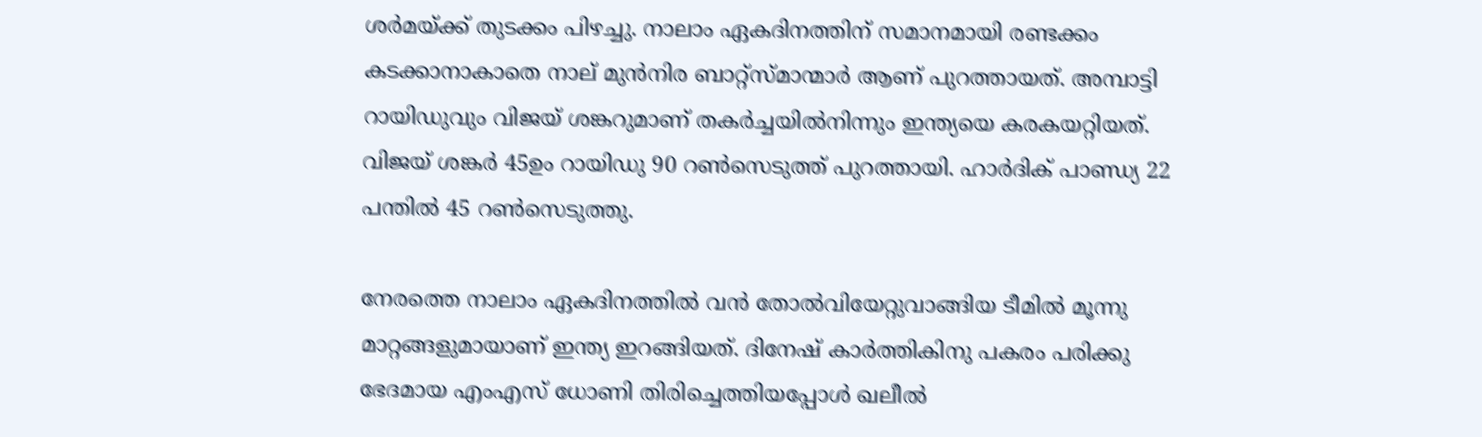ശര്‍മയ്ക്ക് തുടക്കം പിഴച്ചു. നാലാം ഏകദിനത്തിന് സമാനമായി രണ്ടക്കം കടക്കാനാകാതെ നാല് മുന്‍നിര ബാറ്റ്‌സ്മാന്മാര്‍ ആണ് പുറത്തായത്. അമ്പാട്ടി റായിഡുവും വിജയ് ശങ്കറുമാണ് തകര്‍ച്ചയില്‍നിന്നും ഇന്ത്യയെ കരകയറ്റിയത്. വിജയ് ശങ്കര്‍ 45ഉം റായിഡു 90 റണ്‍സെടുത്ത് പുറത്തായി. ഹാര്‍ദിക് പാണ്ഡ്യ 22 പന്തില്‍ 45 റണ്‍സെടുത്തു.

നേരത്തെ നാലാം ഏകദിനത്തില്‍ വന്‍ തോല്‍വിയേറ്റുവാങ്ങിയ ടീമില്‍ മൂന്നു മാറ്റങ്ങളുമായാണ് ഇന്ത്യ ഇറങ്ങിയത്. ദിനേഷ് കാര്‍ത്തികിനു പകരം പരിക്കു ഭേദമായ എംഎസ് ധോണി തിരിച്ചെത്തിയപ്പോള്‍ ഖലീല്‍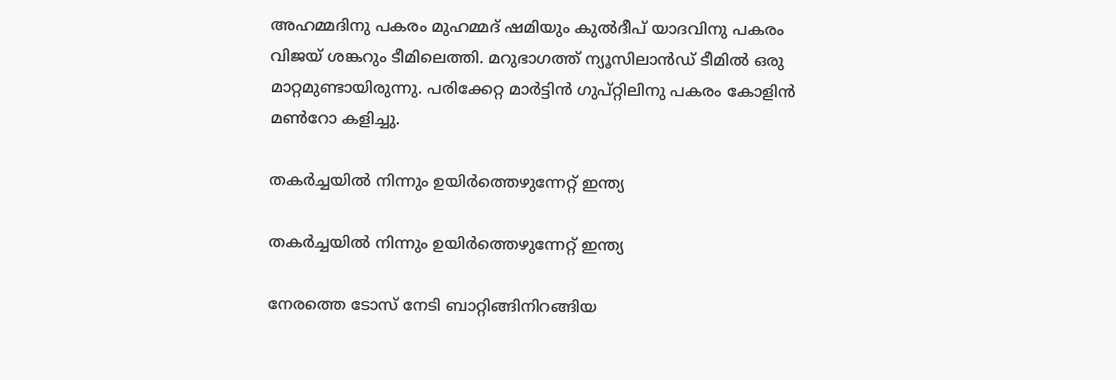അഹമ്മദിനു പകരം മുഹമ്മദ് ഷമിയും കുല്‍ദീപ് യാദവിനു പകരം വിജയ് ശങ്കറും ടീമിലെത്തി. മറുഭാഗത്ത് ന്യൂസിലാന്‍ഡ് ടീമില്‍ ഒരു മാറ്റമുണ്ടായിരുന്നു. പരിക്കേറ്റ മാര്‍ട്ടിന്‍ ഗുപ്റ്റിലിനു പകരം കോളിന്‍ മണ്‍റോ കളിച്ചു.

തകര്‍ച്ചയില്‍ നിന്നും ഉയിര്‍ത്തെഴുന്നേറ്റ് ഇന്ത്യ

തകര്‍ച്ചയില്‍ നിന്നും ഉയിര്‍ത്തെഴുന്നേറ്റ് ഇന്ത്യ

നേരത്തെ ടോസ് നേടി ബാറ്റിങ്ങിനിറങ്ങിയ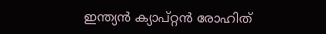ഇന്ത്യന്‍ ക്യാപ്റ്റന്‍ രോഹിത്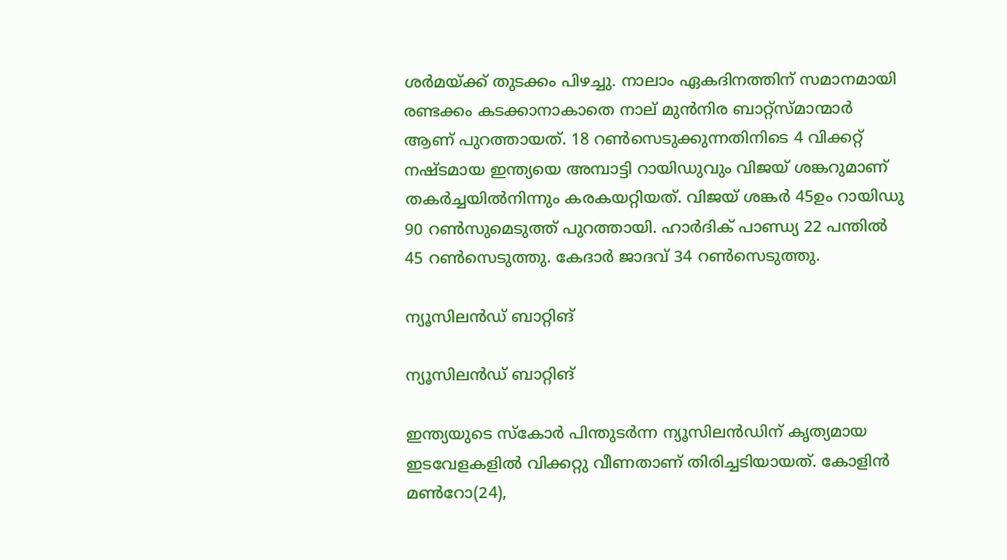ശര്‍മയ്ക്ക് തുടക്കം പിഴച്ചു. നാലാം ഏകദിനത്തിന് സമാനമായി രണ്ടക്കം കടക്കാനാകാതെ നാല് മുന്‍നിര ബാറ്റ്‌സ്മാന്മാര്‍ ആണ് പുറത്തായത്. 18 റണ്‍സെടുക്കുന്നതിനിടെ 4 വിക്കറ്റ് നഷ്ടമായ ഇന്ത്യയെ അമ്പാട്ടി റായിഡുവും വിജയ് ശങ്കറുമാണ് തകര്‍ച്ചയില്‍നിന്നും കരകയറ്റിയത്. വിജയ് ശങ്കര്‍ 45ഉം റായിഡു 90 റണ്‍സുമെടുത്ത് പുറത്തായി. ഹാര്‍ദിക് പാണ്ഡ്യ 22 പന്തില്‍ 45 റണ്‍സെടുത്തു. കേദാര്‍ ജാദവ് 34 റണ്‍സെടുത്തു.

ന്യൂസിലന്‍ഡ് ബാറ്റിങ്

ന്യൂസിലന്‍ഡ് ബാറ്റിങ്

ഇന്ത്യയുടെ സ്‌കോര്‍ പിന്തുടര്‍ന്ന ന്യൂസിലന്‍ഡിന് കൃത്യമായ ഇടവേളകളില്‍ വിക്കറ്റു വീണതാണ് തിരിച്ചടിയായത്. കോളിന്‍ മണ്‍റോ(24),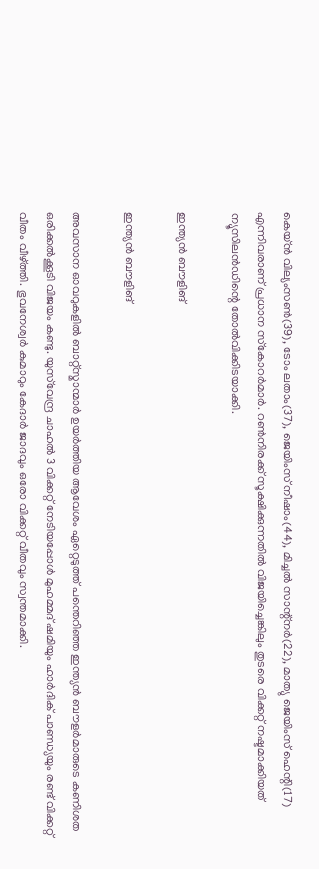കെയ്ന്‍ വില്യംസണ്‍(39), ടോം ലതാം(37), ജെയിംസ് നീഷാം(44), മിച്ചല്‍ സാന്റ്‌നര്‍(22), മാത്യു ജെയിംസ് ഹെന്റി(17) എന്നിവരാണ് പ്രധാന സ്‌കോറര്‍മാര്‍. റണ്‍നിരക്ക് സൂക്ഷിക്കുന്നതില്‍ വിജയിച്ചെങ്കിലും തുടരെ വിക്കറ്റ് നഷ്ടമാക്കിയത് ന്യൂസിലന്‍ഡിന്റെ തോല്‍വിക്കിടയാക്കി.

ഇന്ത്യന്‍ ബൗളിങ്

ഇന്ത്യന്‍ ബൗളിങ്

അവസാന ഓവറുകളില്‍ ബാറ്റ്‌സ്മാന്മാര്‍ ഉയര്‍ത്തിയ ആവേശം ഏറ്റെടുത്ത് പന്തെറിഞ്ഞ ഇന്ത്യന്‍ ബൗളര്‍മാരുടെ കണിശത ഒരിക്കല്‍ക്കൂടി വിജയം കണ്ടു. യുസ്‌വേന്ദ്ര ചാഹല്‍ 3 വിക്കറ്റ് നേടിയപ്പോള്‍ മുഹമ്മദ് ഷമിയും ഹാര്‍ദിക് പാണ്ഡ്യയും രണ്ട് വിക്കറ്റ് വീതം വീഴ്ത്തി. ഭുവനേശ്വര്‍ കുമാറും കേദാര്‍ ജാദവും ഒരോ വിക്കറ്റ് വീതവും സ്വന്തമാക്കി.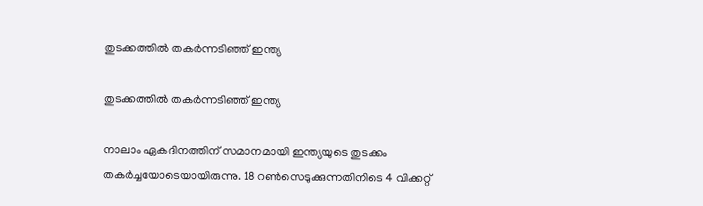തുടക്കത്തില്‍ തകര്‍ന്നടിഞ്ഞ് ഇന്ത്യ

തുടക്കത്തില്‍ തകര്‍ന്നടിഞ്ഞ് ഇന്ത്യ

നാലാം ഏകദിനത്തിന് സമാനമായി ഇന്ത്യയുടെ തുടക്കം തകര്‍ച്ചയോടെയായിരുന്നു. 18 റണ്‍സെടുക്കുന്നതിനിടെ 4 വിക്കറ്റ്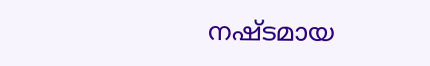നഷ്ടമായ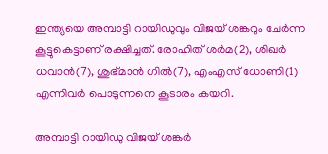ഇന്ത്യയെ അമ്പാട്ടി റായിഡുവും വിജയ് ശങ്കറും ചേര്‍ന്ന കൂട്ടുകെട്ടാണ് രക്ഷിച്ചത്. രോഹിത് ശര്‍മ(2), ശിഖര്‍ ധവാന്‍(7), ശുഭ്മാന്‍ ഗില്‍(7), എംഎസ് ധോണി(1) എന്നിവര്‍ പൊടുന്നനെ കൂടാരം കയറി.

അമ്പാട്ടി റായിഡു വിജയ് ശങ്കര്‍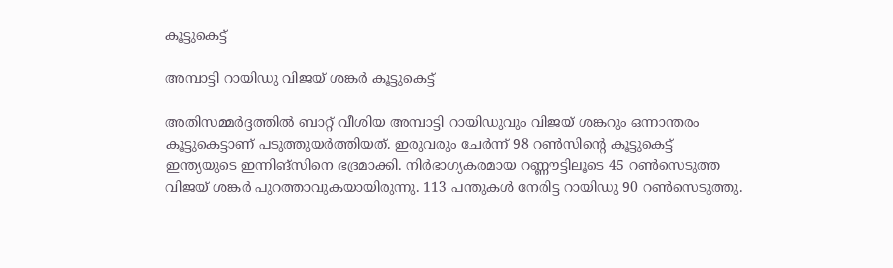കൂട്ടുകെട്ട്

അമ്പാട്ടി റായിഡു വിജയ് ശങ്കര്‍ കൂട്ടുകെട്ട്

അതിസമ്മര്‍ദ്ദത്തില്‍ ബാറ്റ് വീശിയ അമ്പാട്ടി റായിഡുവും വിജയ് ശങ്കറും ഒന്നാന്തരം കൂട്ടുകെട്ടാണ് പടുത്തുയര്‍ത്തിയത്. ഇരുവരും ചേര്‍ന്ന് 98 റണ്‍സിന്റെ കൂട്ടുകെട്ട് ഇന്ത്യയുടെ ഇന്നിങ്‌സിനെ ഭദ്രമാക്കി. നിര്‍ഭാഗ്യകരമായ റണ്ണൗട്ടിലൂടെ 45 റണ്‍സെടുത്ത വിജയ് ശങ്കര്‍ പുറത്താവുകയായിരുന്നു. 113 പന്തുകള്‍ നേരിട്ട റായിഡു 90 റണ്‍സെടുത്തു.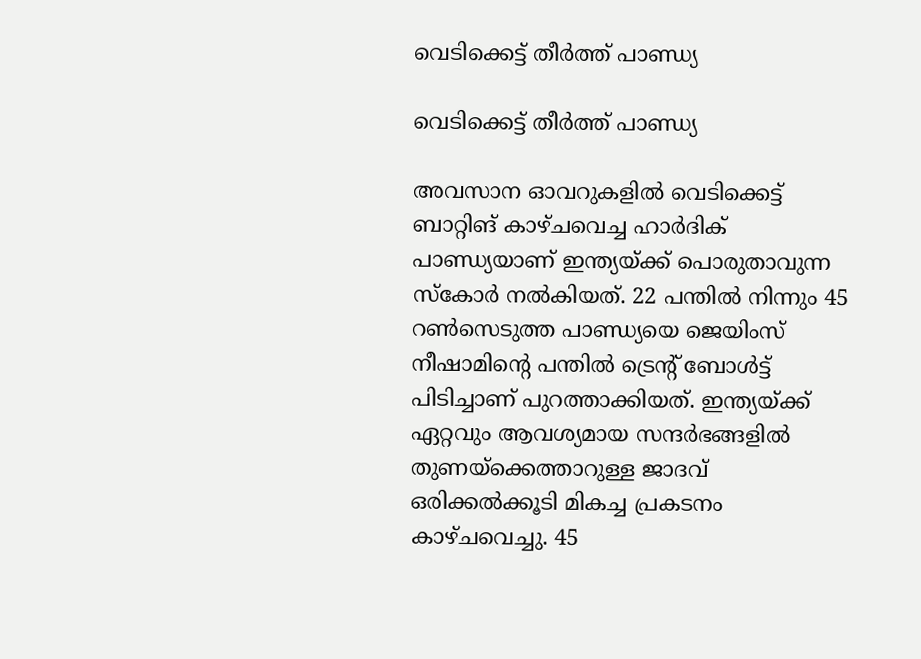വെടിക്കെട്ട് തീര്‍ത്ത് പാണ്ഡ്യ

വെടിക്കെട്ട് തീര്‍ത്ത് പാണ്ഡ്യ

അവസാന ഓവറുകളില്‍ വെടിക്കെട്ട് ബാറ്റിങ് കാഴ്ചവെച്ച ഹാര്‍ദിക് പാണ്ഡ്യയാണ് ഇന്ത്യയ്ക്ക് പൊരുതാവുന്ന സ്‌കോര്‍ നല്‍കിയത്. 22 പന്തില്‍ നിന്നും 45 റണ്‍സെടുത്ത പാണ്ഡ്യയെ ജെയിംസ് നീഷാമിന്റെ പന്തില്‍ ട്രെന്റ് ബോള്‍ട്ട് പിടിച്ചാണ് പുറത്താക്കിയത്. ഇന്ത്യയ്ക്ക് ഏറ്റവും ആവശ്യമായ സന്ദര്‍ഭങ്ങളില്‍ തുണയ്‌ക്കെത്താറുള്ള ജാദവ് ഒരിക്കല്‍ക്കൂടി മികച്ച പ്രകടനം കാഴ്ചവെച്ചു. 45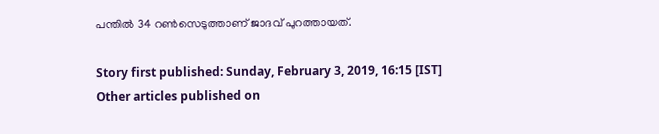പന്തില്‍ 34 റണ്‍സെടുത്താണ് ജാദവ് പുറത്തായത്.

Story first published: Sunday, February 3, 2019, 16:15 [IST]
Other articles published on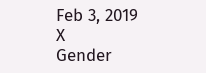Feb 3, 2019
X
Gender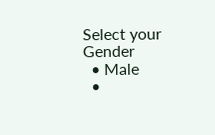Select your Gender
  • Male
  •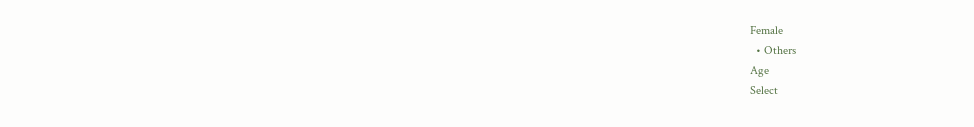Female
  • Others
Age
Select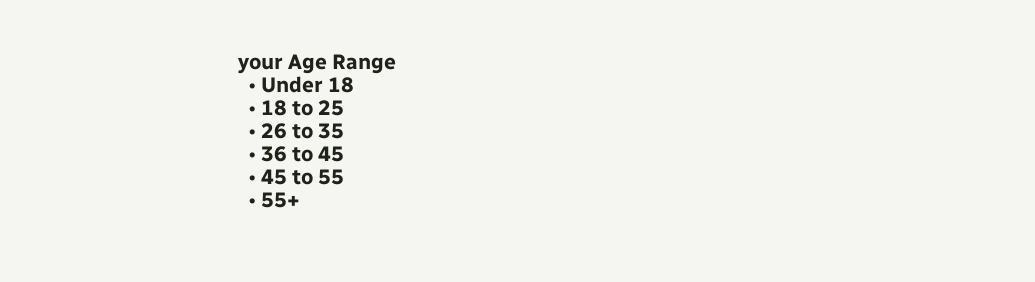your Age Range
  • Under 18
  • 18 to 25
  • 26 to 35
  • 36 to 45
  • 45 to 55
  • 55+